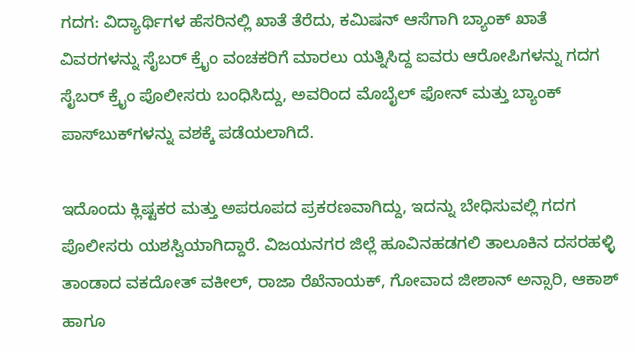ಗದಗ: ವಿದ್ಯಾರ್ಥಿಗಳ ಹೆಸರಿನಲ್ಲಿ ಖಾತೆ ತೆರೆದು, ಕಮಿಷನ್‌ ಆಸೆಗಾಗಿ ಬ್ಯಾಂಕ್‌ ಖಾತೆ ವಿವರಗಳನ್ನು ಸೈಬರ್‌ ಕ್ರೈಂ ವಂಚಕರಿಗೆ ಮಾರಲು ಯತ್ನಿಸಿದ್ದ ಐವರು ಆರೋಪಿಗಳನ್ನು ಗದಗ ಸೈಬರ್‌ ಕ್ರೈಂ ಪೊಲೀಸರು ಬಂಧಿಸಿದ್ದು, ಅವರಿಂದ ಮೊಬೈಲ್‌ ಫೋನ್‌ ಮತ್ತು ಬ್ಯಾಂಕ್‌ ಪಾಸ್‌ಬುಕ್‌ಗಳನ್ನು ವಶಕ್ಕೆ ಪಡೆಯಲಾಗಿದೆ.

ಇದೊಂದು ಕ್ಲಿಷ್ಟಕರ ಮತ್ತು ಅಪರೂಪದ ಪ್ರಕರಣವಾಗಿದ್ದು, ಇದನ್ನು ಬೇಧಿಸುವಲ್ಲಿ ಗದಗ ಪೊಲೀಸರು ಯಶಸ್ವಿಯಾಗಿದ್ದಾರೆ. ವಿಜಯನಗರ ಜಿಲ್ಲೆ ಹೂವಿನಹಡಗಲಿ ತಾಲೂಕಿನ ದಸರಹಳ್ಳಿ ತಾಂಡಾದ ವಕದೋತ್‌ ವಕೀಲ್‌, ರಾಜಾ ರೆಖೆನಾಯಕ್‌, ಗೋವಾದ ಜೀಶಾನ್‌ ಅನ್ಸಾರಿ, ಆಕಾಶ್‌ ಹಾಗೂ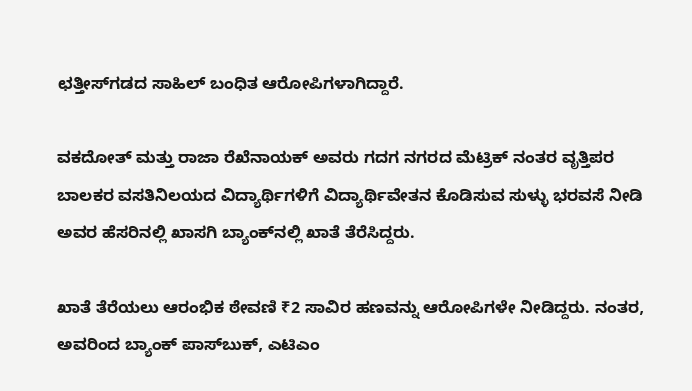ಛತ್ತೀಸ್‌ಗಡದ ಸಾಹಿಲ್‌ ಬಂಧಿತ ಆರೋಪಿಗಳಾಗಿದ್ದಾರೆ.

ವಕದೋತ್‌ ಮತ್ತು ರಾಜಾ ರೆಖೆನಾಯಕ್‌ ಅವರು ಗದಗ ನಗರದ ಮೆಟ್ರಿಕ್‌ ನಂತರ ವೃತ್ತಿಪರ ಬಾಲಕರ ವಸತಿನಿಲಯದ ವಿದ್ಯಾರ್ಥಿಗಳಿಗೆ ವಿದ್ಯಾರ್ಥಿವೇತನ ಕೊಡಿಸುವ ಸುಳ್ಳು ಭರವಸೆ ನೀಡಿ ಅವರ ಹೆಸರಿನಲ್ಲಿ ಖಾಸಗಿ ಬ್ಯಾಂಕ್‌ನಲ್ಲಿ ಖಾತೆ ತೆರೆಸಿದ್ದರು.

ಖಾತೆ ತೆರೆಯಲು ಆರಂಭಿಕ ಠೇವಣಿ ₹2 ಸಾವಿರ ಹಣವನ್ನು ಆರೋಪಿಗಳೇ ನೀಡಿದ್ದರು. ನಂತರ, ಅವರಿಂದ ಬ್ಯಾಂಕ್‌ ಪಾಸ್‌ಬುಕ್‌, ಎಟಿಎಂ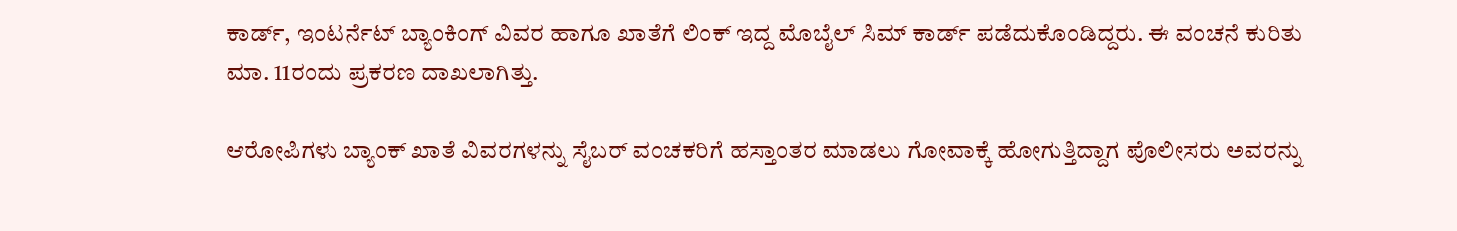ಕಾರ್ಡ್‌, ಇಂಟರ್ನೆಟ್‌ ಬ್ಯಾಂಕಿಂಗ್‌ ವಿವರ ಹಾಗೂ ಖಾತೆಗೆ ಲಿಂಕ್‌ ಇದ್ದ ಮೊಬೈಲ್‌ ಸಿಮ್‌ ಕಾರ್ಡ್‌ ಪಡೆದುಕೊಂಡಿದ್ದರು. ಈ ವಂಚನೆ ಕುರಿತು ಮಾ. 11ರಂದು ಪ್ರಕರಣ ದಾಖಲಾಗಿತ್ತು.

ಆರೋಪಿಗಳು ಬ್ಯಾಂಕ್‌ ಖಾತೆ ವಿವರಗಳನ್ನು ಸೈಬರ್‌ ವಂಚಕರಿಗೆ ಹಸ್ತಾಂತರ ಮಾಡಲು ಗೋವಾಕ್ಕೆ ಹೋಗುತ್ತಿದ್ದಾಗ ಪೊಲೀಸರು ಅವರನ್ನು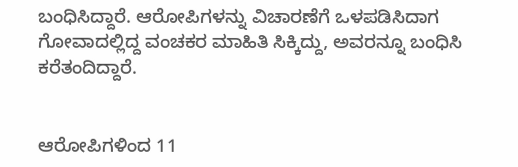ಬಂಧಿಸಿದ್ದಾರೆ. ಆರೋಪಿಗಳನ್ನು ವಿಚಾರಣೆಗೆ ಒಳಪಡಿಸಿದಾಗ ಗೋವಾದಲ್ಲಿದ್ದ ವಂಚಕರ ಮಾಹಿತಿ ಸಿಕ್ಕಿದ್ದು, ಅವರನ್ನೂ ಬಂಧಿಸಿ ಕರೆತಂದಿದ್ದಾರೆ.


ಆರೋಪಿಗಳಿಂದ 11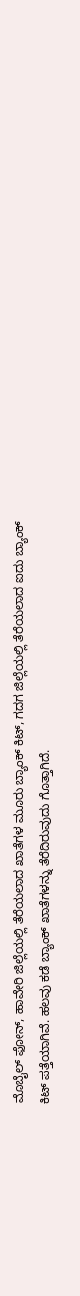ಮೊಬೈಲ್‌ ಫೋನ್‌, ಹಾವೇರಿ ಜಿಲ್ಲೆಯಲ್ಲಿ ತೆರೆಯಲಾದ ಖಾತೆಗಳ ಮೂರು ಬ್ಯಾಂಕ್‌ ಕಿಟ್‌, ಗದಗ ಜಿಲ್ಲೆಯಲ್ಲಿ ತೆರೆಯಲಾದ ಐದು ಬ್ಯಾಂಕ್‌ ಕಿಟ್‌ ಪತ್ತೆಯಾಗಿವೆ. ಹಲವು ಕಡೆ ಬ್ಯಾಂಕ್‌ ಖಾತೆಗಳನ್ನು ತೆರೆದಿರುವುದು ಗೊತ್ತಾಗಿದೆ.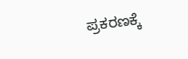ಪ್ರಕರಣಕ್ಕೆ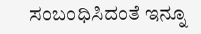ಸಂಬಂಧಿಸಿದಂತೆ ಇನ್ನೂ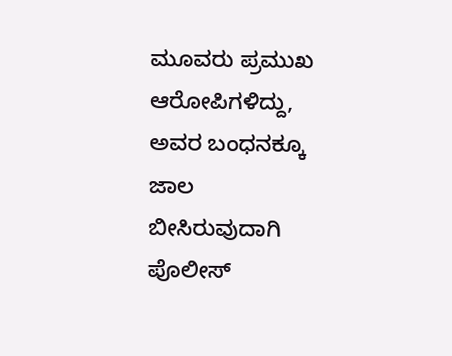ಮೂವರು ಪ್ರಮುಖ ಆರೋಪಿಗಳಿದ್ದು, ಅವರ ಬಂಧನಕ್ಕೂ ಜಾಲ ಬೀಸಿರುವುದಾಗಿ ಪೊಲೀಸ್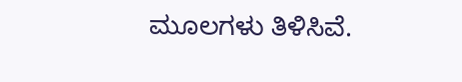ಮೂಲಗಳು ತಿಳಿಸಿವೆ.